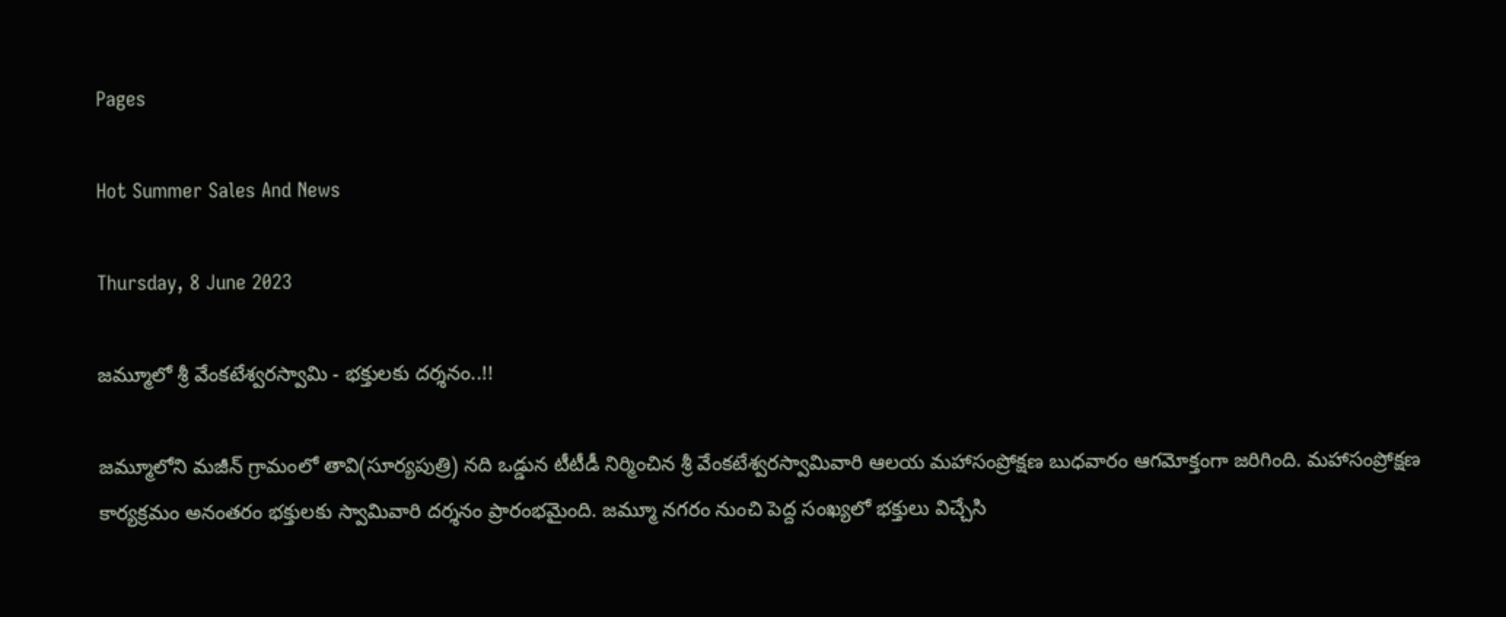Pages

Hot Summer Sales And News

Thursday, 8 June 2023

జమ్మూలో శ్రీ వేంకటేశ్వరస్వామి - భక్తులకు దర్శనం..!!

జమ్మూలోని మజీన్ గ్రామంలో తావి(సూర్యపుత్రి) నది ఒడ్డున టీటీడీ నిర్మించిన శ్రీ వేంకటేశ్వరస్వామివారి ఆలయ మహాసంప్రోక్షణ బుధవారం ఆగమోక్తంగా జరిగింది. మహాసంప్రోక్షణ కార్యక్రమం అనంతరం భక్తులకు స్వామివారి దర్శనం ప్రారంభమైంది. జమ్మూ నగరం నుంచి పెద్ద సంఖ్యలో భక్తులు విచ్చేసి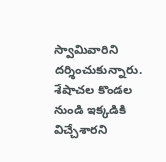స్వామివారిని దర్శించుకున్నారు. శేషాచల కొండల నుండి ఇక్కడికి విచ్చేశారని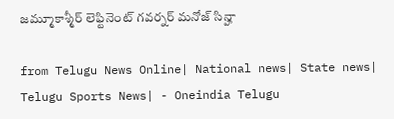జమ్మూకాశ్మీర్ లెఫ్టినెంట్ గవర్నర్‌ మనోజ్ సిన్హా

from Telugu News Online| National news| State news| Telugu Sports News| - Oneindia Telugu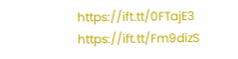https://ift.tt/0FTajE3
https://ift.tt/Fm9dizS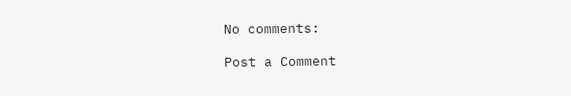No comments:

Post a Comment